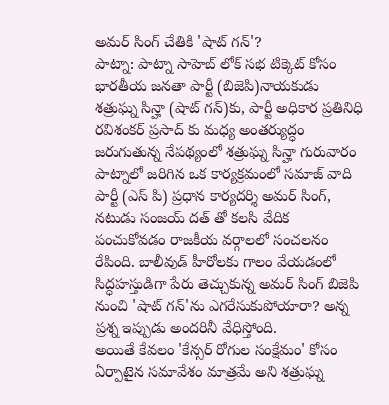అమర్ సింగ్ చేతికి 'షాట్ గన్'?
పాట్నా: పాట్నా సాహెబ్ లోక్ సభ టిక్కెట్ కోసం భారతీయ జనతా పార్టీ (బిజెపి)నాయకుడు శత్రుఘ్న సిన్హా (షాట్ గన్)కు, పార్టీ అధికార ప్రతినిధి రవిశంకర్ ప్రసాద్ కు మధ్య అంతర్యుద్ధం జరుగుతున్న నేపథ్యంలో శత్రుఘ్న సిన్హా గురువారం పాట్నాలో జరిగిన ఒక కార్యక్రమంలో సమాజ్ వాది పార్టీ (ఎస్ పి) ప్రధాన కార్యదర్శి అమర్ సింగ్, నటుడు సంజయ్ దత్ తో కలసి వేదిక పంచుకోవడం రాజకీయ వర్గాలలో సంచలనం రేపింది. బాలీవుడ్ హీరోలకు గాలం వేయడంలో సిద్ధహస్తుడిగా పేరు తెచ్చుకున్న అమర్ సింగ్ బిజెపి నుంచి 'షాట్ గన్'ను ఎగరేసుకుపోయారా? అన్న ప్రశ్న ఇప్పుడు అందరినీ వేధిస్తోంది.
అయితే కేవలం 'కేన్సర్ రోగుల సంక్షేమం' కోసం ఏర్పాటైన సమావేశం మాత్రమే అని శత్రుఘ్న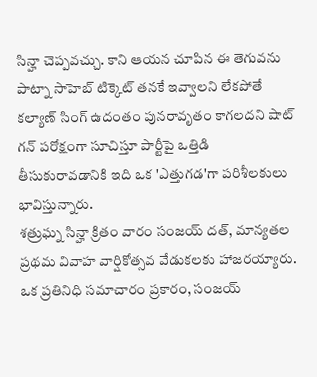సిన్హా చెప్పవచ్చు. కాని ఆయన చూపిన ఈ తెగువను పాట్నా సాహెబ్ టిక్కెట్ తనకే ఇవ్వాలని లేకపోతే కల్యాణ్ సింగ్ ఉదంతం పునరావృతం కాగలదని షాట్ గన్ పరోక్షంగా సూచిస్తూ పార్టీపై ఒత్తిడి తీసుకురావడానికి ఇది ఒక 'ఎత్తుగడ'గా పరిశీలకులు భావిస్తున్నారు.
శత్రుఘ్న సిన్హా క్రితం వారం సంజయ్ దత్, మాన్యతల ప్రథమ వివాహ వార్షికోత్సవ వేడుకలకు హాజరయ్యారు. ఒక ప్రతినిధి సమాచారం ప్రకారం, సంజయ్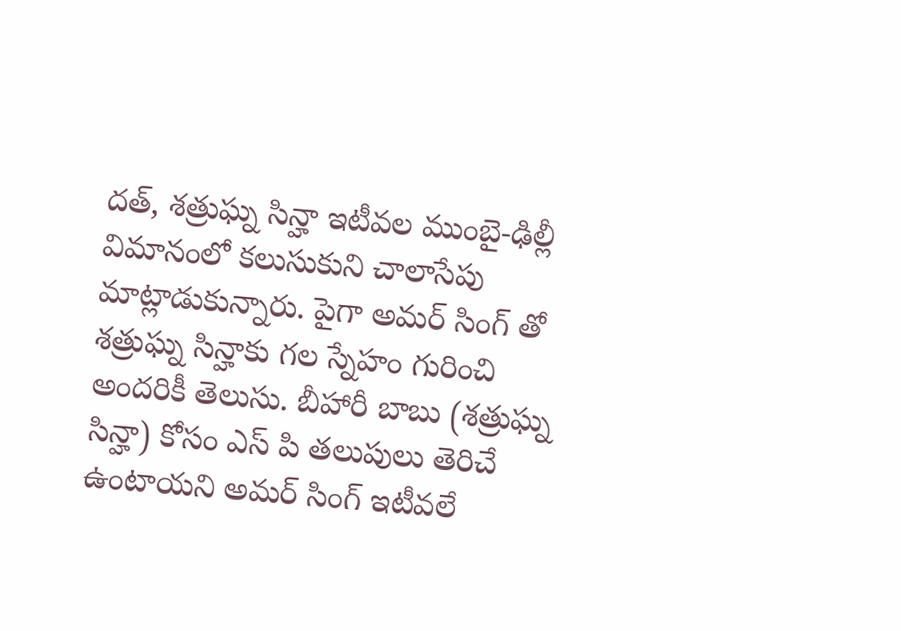దత్, శత్రుఘ్న సిన్హా ఇటీవల ముంబై-ఢిల్లీ విమానంలో కలుసుకుని చాలాసేపు మాట్లాడుకున్నారు. పైగా అమర్ సింగ్ తో శత్రుఘ్న సిన్హాకు గల స్నేహం గురించి అందరికీ తెలుసు. బీహారీ బాబు (శత్రుఘ్న సిన్హా) కోసం ఎస్ పి తలుపులు తెరిచే ఉంటాయని అమర్ సింగ్ ఇటీవలే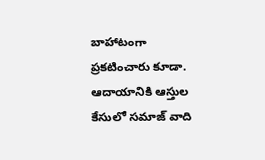బాహాటంగా ప్రకటించారు కూడా. ఆదాయానికి ఆస్తుల కేసులో సమాజ్ వాది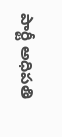పార్టీ అధిపతి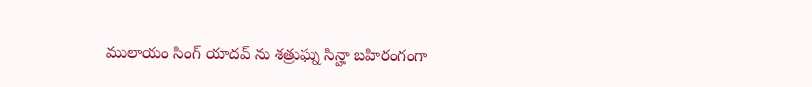ములాయం సింగ్ యాదవ్ ను శత్రుఘ్న సిన్హా బహిరంగంగా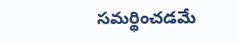సమర్థించడమే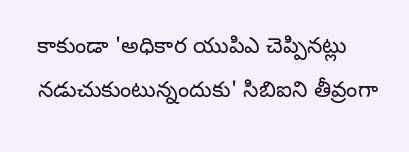కాకుండా 'అధికార యుపిఎ చెప్పినట్లు నడుచుకుంటున్నందుకు' సిబిఐని తీవ్రంగా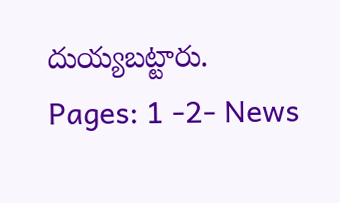దుయ్యబట్టారు.
Pages: 1 -2- News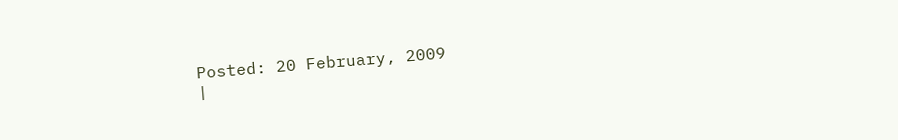Posted: 20 February, 2009
|